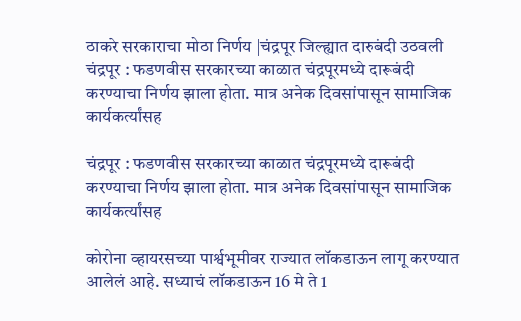ठाकरे सरकाराचा मोठा निर्णय |चंद्रपूर जिल्ह्यात दारुबंदी उठवली
चंद्रपूर : फडणवीस सरकारच्या काळात चंद्रपूरमध्ये दारूबंदी करण्याचा निर्णय झाला होता. मात्र अनेक दिवसांपासून सामाजिक कार्यकर्त्यांसह

चंद्रपूर : फडणवीस सरकारच्या काळात चंद्रपूरमध्ये दारूबंदी करण्याचा निर्णय झाला होता. मात्र अनेक दिवसांपासून सामाजिक कार्यकर्त्यांसह

कोरोना व्हायरसच्या पार्श्वभूमीवर राज्यात लॉकडाऊन लागू करण्यात आलेलं आहे. सध्याचं लॉकडाऊन 16 मे ते 1